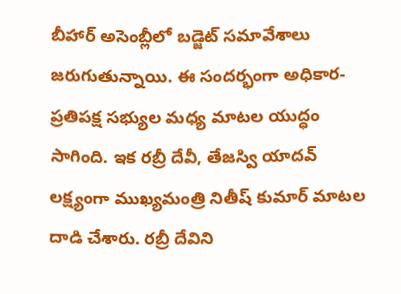బీహార్ అసెంబ్లీలో బడ్జెట్ సమావేశాలు జరుగుతున్నాయి. ఈ సందర్భంగా అధికార-ప్రతిపక్ష సభ్యుల మధ్య మాటల యుద్ధం సాగింది. ఇక రబ్రీ దేవీ, తేజస్వి యాదవ్ లక్ష్యంగా ముఖ్యమంత్రి నితీష్ కుమార్ మాటల దాడి చేశారు. రబ్రీ దేవిని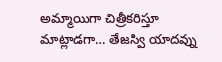అమ్మాయిగా చిత్రీకరిస్తూ మాట్లాడగా… తేజస్వి యాదవ్ను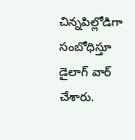చిన్నపిల్లోడిగా సంబోధిస్తూ డైలాగ్ వార్ చేశారు.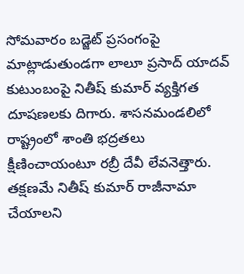సోమవారం బడ్జెట్ ప్రసంగంపై మాట్లాడుతుండగా లాలూ ప్రసాద్ యాదవ్ కుటుంబంపై నితీష్ కుమార్ వ్యక్తిగత దూషణలకు దిగారు. శాసనమండలిలో రాష్ట్రంలో శాంతి భద్రతలు క్షీణించాయంటూ రబ్రీ దేవీ లేవనెత్తారు. తక్షణమే నితీష్ కుమార్ రాజీనామా చేయాలని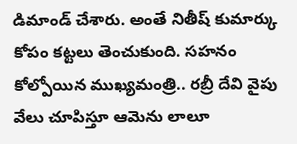డిమాండ్ చేశారు. అంతే నితీష్ కుమార్కు కోపం కట్టలు తెంచుకుంది. సహనం కోల్పోయిన ముఖ్యమంత్రి.. రబ్రీ దేవి వైపు వేలు చూపిస్తూ ఆమెను లాలూ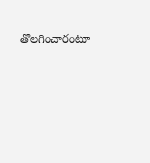తొలగించారంటూ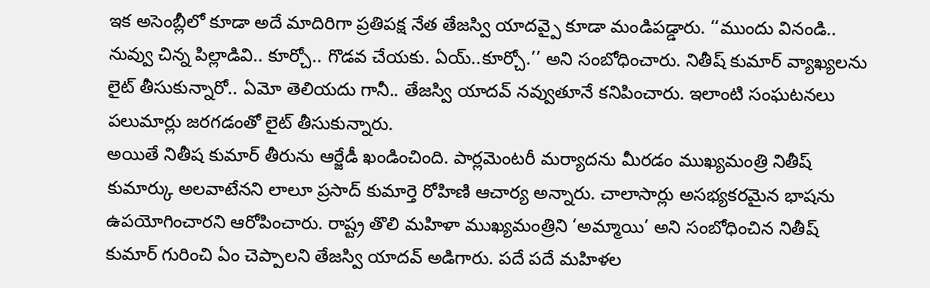ఇక అసెంబ్లీలో కూడా అదే మాదిరిగా ప్రతిపక్ష నేత తేజస్వి యాదవ్పై కూడా మండిపడ్డారు. ‘‘ముందు వినండి.. నువ్వు చిన్న పిల్లాడివి.. కూర్చో.. గొడవ చేయకు. ఏయ్..కూర్చో.’’ అని సంబోధించారు. నితీష్ కుమార్ వ్యాఖ్యలను లైట్ తీసుకున్నారో.. ఏమో తెలియదు గానీ.. తేజస్వి యాదవ్ నవ్వుతూనే కనిపించారు. ఇలాంటి సంఘటనలు పలుమార్లు జరగడంతో లైట్ తీసుకున్నారు.
అయితే నితీష కుమార్ తీరును ఆర్జేడీ ఖండించింది. పార్లమెంటరీ మర్యాదను మీరడం ముఖ్యమంత్రి నితీష్ కుమార్కు అలవాటేనని లాలూ ప్రసాద్ కుమార్తె రోహిణి ఆచార్య అన్నారు. చాలాసార్లు అసభ్యకరమైన భాషను ఉపయోగించారని ఆరోపించారు. రాష్ట్ర తొలి మహిళా ముఖ్యమంత్రిని ‘అమ్మాయి’ అని సంబోధించిన నితీష్ కుమార్ గురించి ఏం చెప్పాలని తేజస్వి యాదవ్ అడిగారు. పదే పదే మహిళల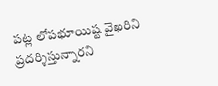పట్ల లోపభూయిష్ట వైఖరిని ప్రదర్శిస్తున్నారని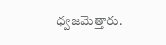ధ్వజమెత్తారు.